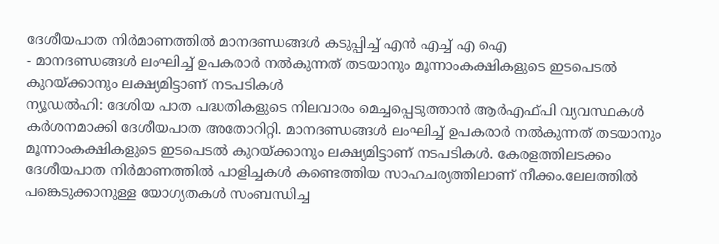ദേശീയപാത നിർമാണത്തിൽ മാനദണ്ഡങ്ങൾ കടുപ്പിച്ച് എൻ എച്ച് എ ഐ
- മാനദണ്ഡങ്ങൾ ലംഘിച്ച് ഉപകരാർ നൽകുന്നത് തടയാനും മൂന്നാംകക്ഷികളുടെ ഇടപെടൽ കുറയ്ക്കാനും ലക്ഷ്യമിട്ടാണ് നടപടികൾ
ന്യൂഡൽഹി: ദേശിയ പാത പദ്ധതികളുടെ നിലവാരം മെച്ചപ്പെടുത്താൻ ആർഎഫ്പി വ്യവസ്ഥകൾ കർശനമാക്കി ദേശീയപാത അതോറിറ്റി. മാനദണ്ഡങ്ങൾ ലംഘിച്ച് ഉപകരാർ നൽകുന്നത് തടയാനും മൂന്നാംകക്ഷികളുടെ ഇടപെടൽ കുറയ്ക്കാനും ലക്ഷ്യമിട്ടാണ് നടപടികൾ. കേരളത്തിലടക്കം ദേശീയപാത നിർമാണത്തിൽ പാളിച്ചകൾ കണ്ടെത്തിയ സാഹചര്യത്തിലാണ് നീക്കം.ലേലത്തിൽ പങ്കെടുക്കാനുള്ള യോഗ്യതകൾ സംബന്ധിച്ച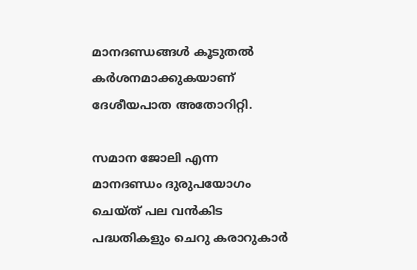മാനദണ്ഡങ്ങൾ കൂടുതൽ കർശനമാക്കുകയാണ് ദേശീയപാത അതോറിറ്റി.

സമാന ജോലി എന്ന മാനദണ്ഡം ദുരുപയോഗം ചെയ്ത് പല വൻകിട പദ്ധതികളും ചെറു കരാറുകാർ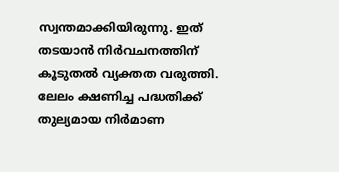സ്വന്തമാക്കിയിരുന്നു. ഇത് തടയാൻ നിർവചനത്തിന് കൂടുതൽ വ്യക്തത വരുത്തി. ലേലം ക്ഷണിച്ച പദ്ധതിക്ക് തുല്യമായ നിർമാണ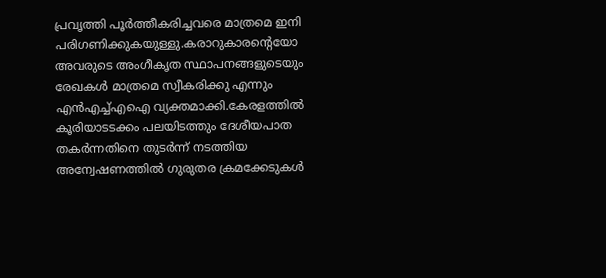പ്രവൃത്തി പൂർത്തീകരിച്ചവരെ മാത്രമെ ഇനി പരിഗണിക്കുകയുള്ളു.കരാറുകാരന്റെയോ അവരുടെ അംഗീകൃത സ്ഥാപനങ്ങളുടെയും രേഖകൾ മാത്രമെ സ്വീകരിക്കു എന്നും എൻഎച്ച്എഐ വ്യക്തമാക്കി.കേരളത്തിൽ കൂരിയാടടക്കം പലയിടത്തും ദേശീയപാത തകർന്നതിനെ തുടർന്ന് നടത്തിയ അന്വേഷണത്തിൽ ഗുരുതര ക്രമക്കേടുകൾ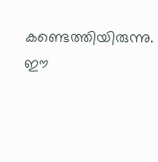കണ്ടെത്തിയിരുന്നു. ഈ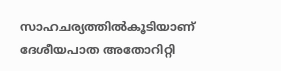സാഹചര്യത്തിൽകൂടിയാണ് ദേശീയപാത അതോറിറ്റി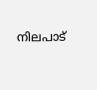നിലപാട്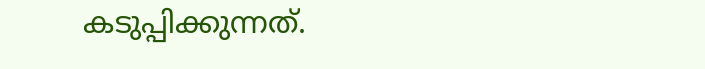കടുപ്പിക്കുന്നത്.